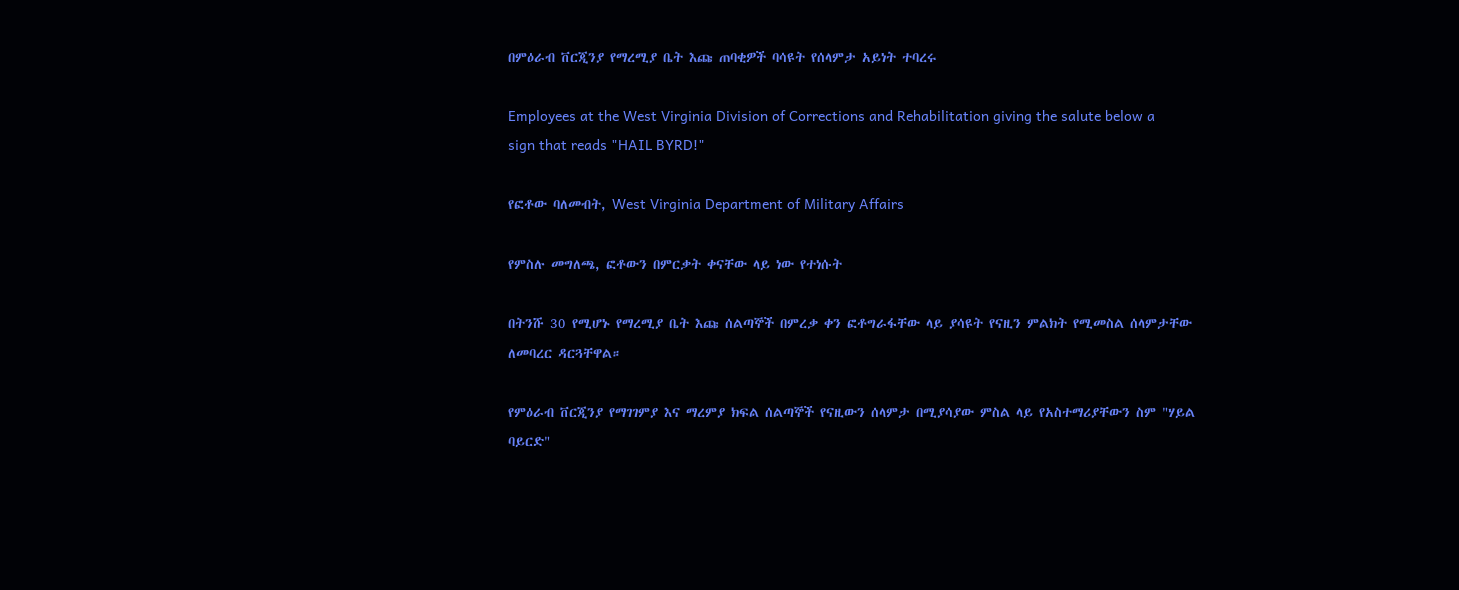በምዕራብ ቨርጂንያ የማረሚያ ቤት እጩ ጠባቂዎች ባሳዩት የሰላምታ አይነት ተባረሩ

Employees at the West Virginia Division of Corrections and Rehabilitation giving the salute below a sign that reads "HAIL BYRD!"

የፎቶው ባለመብት, West Virginia Department of Military Affairs

የምስሉ መግለጫ, ፎቶውን በምርቃት ቀናቸው ላይ ነው የተነሱት

በትንሹ 30 የሚሆኑ የማረሚያ ቤት እጩ ሰልጣኞች በምረቃ ቀን ፎቶግራፋቸው ላይ ያሳዩት የናዚን ምልክት የሚመስል ሰላምታቸው ለመባረር ዳርጓቸዋል።

የምዕራብ ቨርጂንያ የማገገምያ እና ማረምያ ክፍል ሰልጣኞች የናዚውን ሰላምታ በሚያሳያው ምስል ላይ የአስተማሪያቸውን ስም "ሃይል ባይርድ"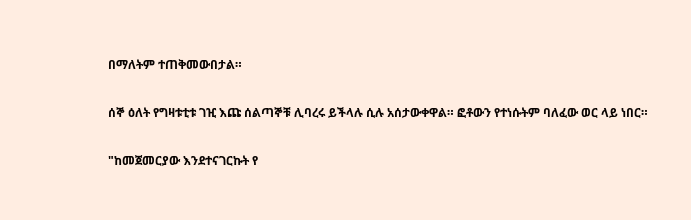በማለትም ተጠቅመውበታል።

ሰኞ ዕለት የግዛቱቲቱ ገዢ እጩ ሰልጣኞቹ ሊባረሩ ይችላሉ ሲሉ አሰታውቀዋል። ፎቶውን የተነሱትም ባለፈው ወር ላይ ነበር።

"ከመጀመርያው እንደተናገርኩት የ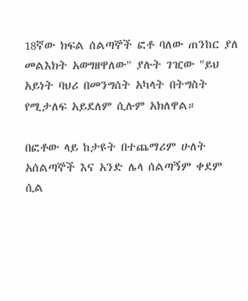18ኛው ክፍል ሰልጣኞች ፎቶ ባለው ጠንከር ያለ መልእክት አወግዘዋለው" ያሉት ገዢው "ይህ አይነት ባህሪ በመንግሰት አካላት በትግስት የሚታለፍ አይደለም ሲሉም አክለዋል።

በፎቶው ላይ ከታዩት በተጨማሪም ሁለት አሰልጣኞች እና አንድ ሌላ ሰልጣኝም ቀደም ሲል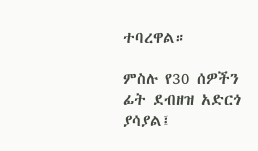ተባረዋል።

ምስሉ የ30 ሰዎችን ፊት ደብዘዝ አድርጎ ያሳያል፤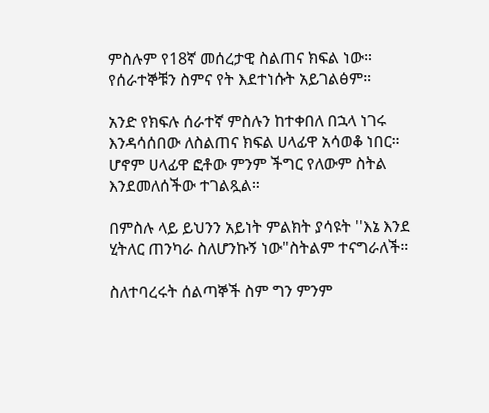ምስሉም የ18ኛ መሰረታዊ ስልጠና ክፍል ነው። የሰራተኞቹን ስምና የት እደተነሱት አይገልፅም።

አንድ የክፍሉ ሰራተኛ ምስሉን ከተቀበለ በኋላ ነገሩ እንዳሳሰበው ለስልጠና ክፍል ሀላፊዋ አሳወቆ ነበር። ሆኖም ሀላፊዋ ፎቶው ምንም ችግር የለውም ስትል እንደመለሰችው ተገልጿል።

በምስሉ ላይ ይህንን አይነት ምልክት ያሳዩት ''እኔ እንደ ሂትለር ጠንካራ ስለሆንኩኝ ነው"ስትልም ተናግራለች።

ስለተባረሩት ሰልጣኞች ስም ግን ምንም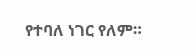የተባለ ነገር የለም።